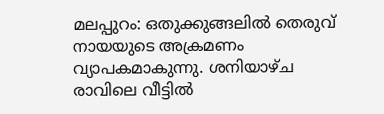മലപ്പുറം: ഒതുക്കുങ്ങലിൽ തെരുവ് നായയുടെ അക്രമണം വ്യാപകമാകുന്നു. ശനിയാഴ്ച രാവിലെ വീട്ടിൽ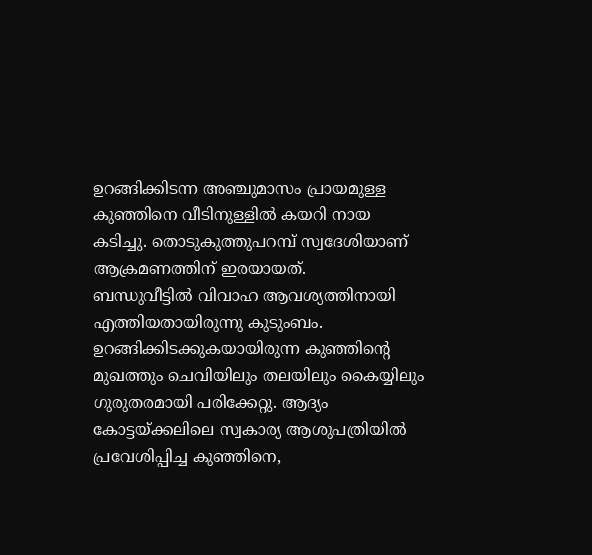ഉറങ്ങിക്കിടന്ന അഞ്ചുമാസം പ്രായമുള്ള കുഞ്ഞിനെ വീടിനുള്ളിൽ കയറി നായ കടിച്ചു. തൊടുകുത്തുപറമ്പ് സ്വദേശിയാണ് ആക്രമണത്തിന് ഇരയായത്.
ബന്ധുവീട്ടിൽ വിവാഹ ആവശ്യത്തിനായി എത്തിയതായിരുന്നു കുടുംബം. ഉറങ്ങിക്കിടക്കുകയായിരുന്ന കുഞ്ഞിന്റെ മുഖത്തും ചെവിയിലും തലയിലും കൈയ്യിലും ഗുരുതരമായി പരിക്കേറ്റു. ആദ്യം കോട്ടയ്ക്കലിലെ സ്വകാര്യ ആശുപത്രിയിൽ പ്രവേശിപ്പിച്ച കുഞ്ഞിനെ,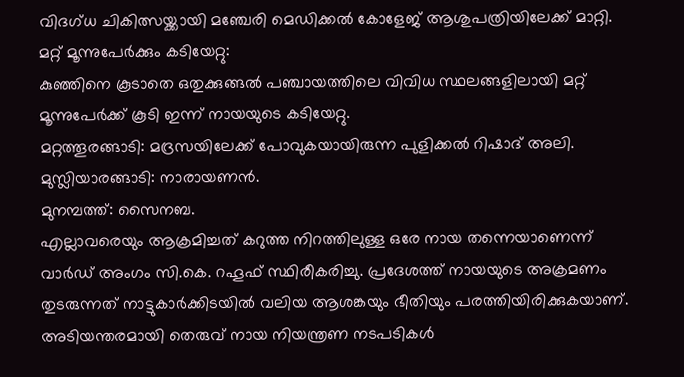വിദഗ്ധ ചികിത്സയ്ക്കായി മഞ്ചേരി മെഡിക്കൽ കോളേജ് ആശുപത്രിയിലേക്ക് മാറ്റി.
മറ്റ് മൂന്നുപേർക്കും കടിയേറ്റു:
കുഞ്ഞിനെ കൂടാതെ ഒതുക്കുങ്ങൽ പഞ്ചായത്തിലെ വിവിധ സ്ഥലങ്ങളിലായി മറ്റ് മൂന്നുപേർക്ക് കൂടി ഇന്ന് നായയുടെ കടിയേറ്റു.
മറ്റത്തൂരങ്ങാടി: മദ്രസയിലേക്ക് പോവുകയായിരുന്ന പുളിക്കൽ റിഷാദ് അലി.
മുസ്ലിയാരങ്ങാടി: നാരായണൻ.
മുനമ്പത്ത്: സൈനബ.
എല്ലാവരെയും ആക്രമിച്ചത് കറുത്ത നിറത്തിലുള്ള ഒരേ നായ തന്നെയാണെന്ന് വാർഡ് അംഗം സി.കെ. റഹൂഫ് സ്ഥിരീകരിച്ചു. പ്രദേശത്ത് നായയുടെ അക്രമണം തുടരുന്നത് നാട്ടുകാർക്കിടയിൽ വലിയ ആശങ്കയും ഭീതിയും പരത്തിയിരിക്കുകയാണ്. അടിയന്തരമായി തെരുവ് നായ നിയന്ത്രണ നടപടികൾ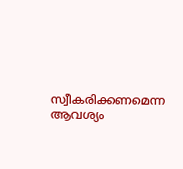സ്വീകരിക്കണമെന്ന ആവശ്യം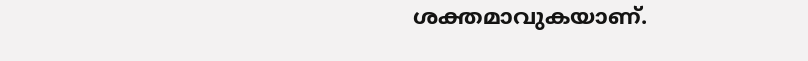ശക്തമാവുകയാണ്.